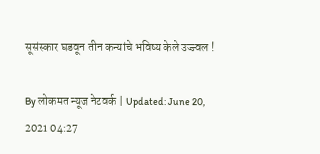सूसंस्कार घडवून तीन कन्यांचे भविष्य केले उज्ज्वल !

By लोकमत न्यूज नेटवर्क | Updated: June 20, 2021 04:27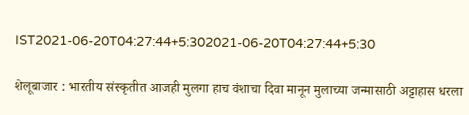IST2021-06-20T04:27:44+5:302021-06-20T04:27:44+5:30

शेलूबाजार : भारतीय संस्कृतीत आजही मुलगा हाच वंशाचा दिवा मानून मुलाच्या जन्मासाठी अट्टाहास धरला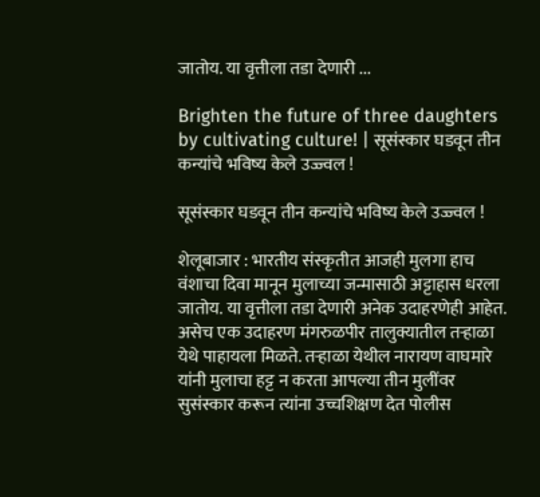जातोय. या वृत्तीला तडा देणारी ...

Brighten the future of three daughters by cultivating culture! | सूसंस्कार घडवून तीन कन्यांचे भविष्य केले उज्ज्वल !

सूसंस्कार घडवून तीन कन्यांचे भविष्य केले उज्ज्वल !

शेलूबाजार : भारतीय संस्कृतीत आजही मुलगा हाच वंशाचा दिवा मानून मुलाच्या जन्मासाठी अट्टाहास धरला जातोय. या वृत्तीला तडा देणारी अनेक उदाहरणेही आहेत. असेच एक उदाहरण मंगरुळपीर तालुक्यातील तऱ्हाळा येथे पाहायला मिळते. तऱ्हाळा येथील नारायण वाघमारे यांनी मुलाचा हट्ट न करता आपल्या तीन मुलींवर सुसंस्कार करून त्यांना उच्चशिक्षण देत पोलीस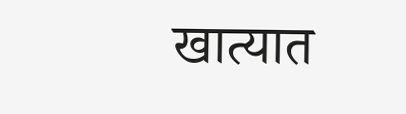खात्यात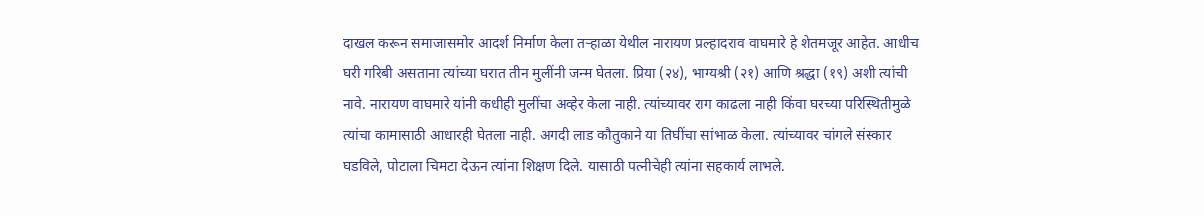दाखल करून समाजासमोर आदर्श निर्माण केला तऱ्हाळा येथील नारायण प्रल्हादराव वाघमारे हे शेतमजूर आहेत. आधीच घरी गरिबी असताना त्यांच्या घरात तीन मुलींनी जन्म घेतला. प्रिया (२४), भाग्यश्री (२१) आणि श्रद्धा (१९) अशी त्यांची नावे. नारायण वाघमारे यांनी कधीही मुलींचा अव्हेर केला नाही. त्यांच्यावर राग काढला नाही किंवा घरच्या परिस्थितीमुळे त्यांचा कामासाठी आधारही घेतला नाही. अगदी लाड कौतुकाने या तिघींचा सांभाळ केला. त्यांच्यावर चांगले संस्कार घडविले, पोटाला चिमटा देऊन त्यांना शिक्षण दिले. यासाठी पत्नीचेही त्यांना सहकार्य लाभले.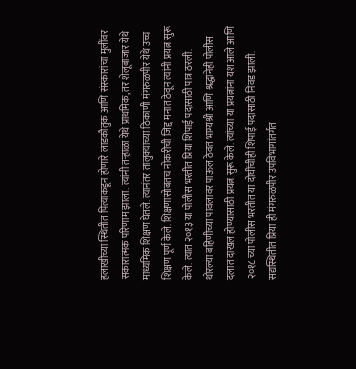हलाखीच्या स्थितीत पित्याकडून होणारे लाडकौतुक आणि संस्कारांचा मुलींवर सकारात्मक परिणाम झाला. त्यांनी तऱ्हाळा येथे प्राथमिक, तर शेलूबाजार येथे माध्यमिक शिक्षण घेतले. त्यानंतर तालुक्याच्या ठिकाणी मंगरुळपीर येथे उच्च शिक्षण पूर्ण केले. शिक्षणासोबतच नोकरीची जिद्द मनात ठेवून त्यांनी प्रयत्न सुरू केले. त्यात २०१३ या पोलीस भरतीत प्रिया शिपाई पदासाठी पात्र ठरली. थोरल्या बहिणीच्या पावलावर पाऊल ठेवत भाग्यश्री आणि श्रद्धानेही पोलीस दलात दाखल होण्यासाठी प्रयत्न सुरू केले. त्यांच्या या प्रयत्नांना यश आले आणि २०१८ च्या पोलीस भरतीत या दोघींचीही शिपाई पदासाठी निवड झाली. सद्यस्थितीत प्रिया ही मंगरुळपीर उपविभागांतर्गत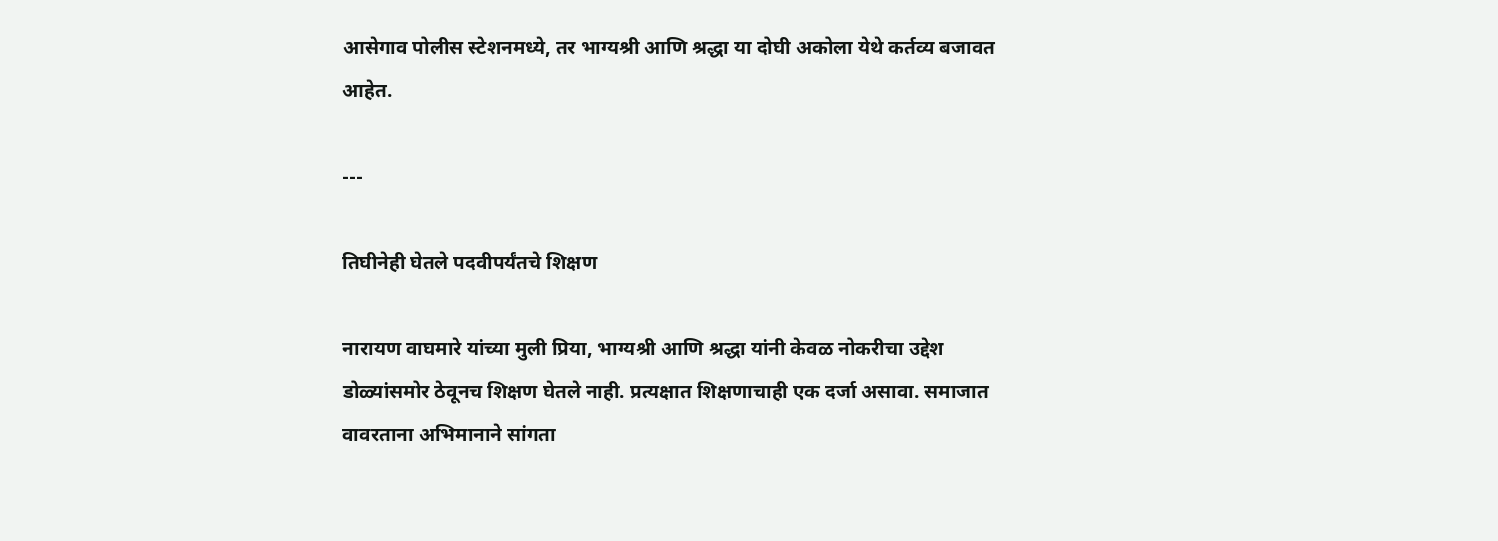आसेगाव पोलीस स्टेशनमध्ये, तर भाग्यश्री आणि श्रद्धा या दोघी अकोला येथे कर्तव्य बजावत आहेत.

---

तिघीनेही घेतले पदवीपर्यंतचे शिक्षण

नारायण वाघमारे यांच्या मुली प्रिया, भाग्यश्री आणि श्रद्धा यांनी केवळ नोकरीचा उद्देश डोळ्यांसमोर ठेवूनच शिक्षण घेतले नाही. प्रत्यक्षात शिक्षणाचाही एक दर्जा असावा. समाजात वावरताना अभिमानाने सांगता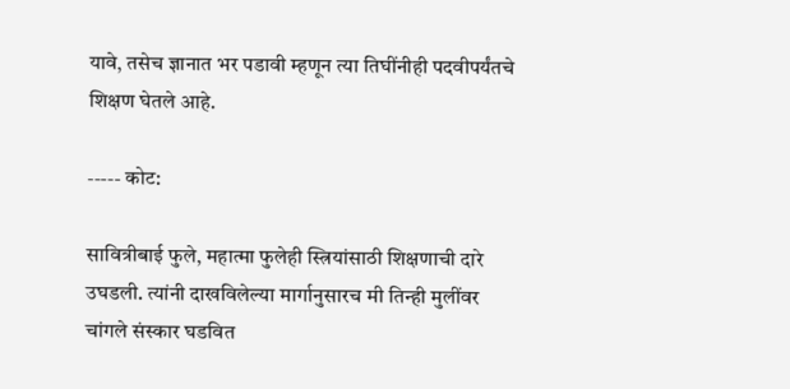यावे, तसेच ज्ञानात भर पडावी म्हणून त्या तिघींनीही पदवीपर्यंतचे शिक्षण घेतले आहे.

----- कोट:

सावित्रीबाई फुले, महात्मा फुलेही स्त्रियांसाठी शिक्षणाची दारे उघडली. त्यांनी दाखविलेल्या मार्गानुसारच मी तिन्ही मुलींवर चांगले संस्कार घडवित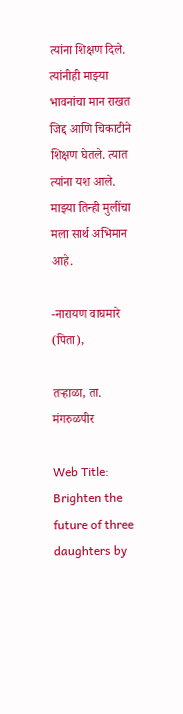त्यांना शिक्षण दिले. त्यांनीही माझ्या भावनांचा मान राखत जिद्द आणि चिकाटीने शिक्षण घेतले. त्यात त्यांना यश आले. माझ्या तिन्ही मुलींचा मला सार्थ अभिमान आहे.

-नारायण वाघमारे (पिता),

तऱ्हाळा, ता. मंगरुळपीर

Web Title: Brighten the future of three daughters by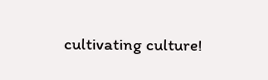cultivating culture!